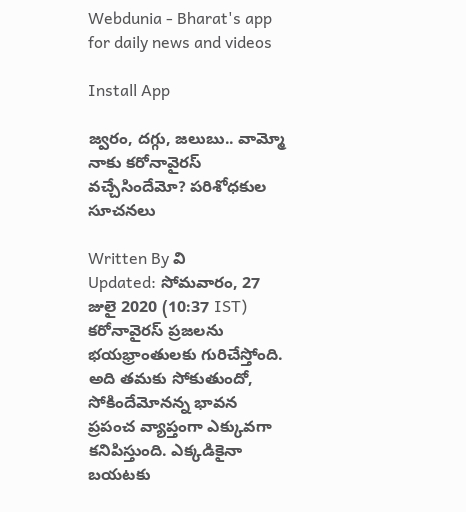Webdunia - Bharat's app for daily news and videos

Install App

జ్వరం, దగ్గు, జలుబు.. వామ్మో నాకు కరోనావైరస్ వచ్చేసిందేమో? పరిశోధకుల సూచనలు

Written By వి
Updated: సోమవారం, 27 జులై 2020 (10:37 IST)
కరోనావైరస్ ప్రజలను భయభ్రాంతులకు గురిచేస్తోంది. అది తమకు సోకుతుందో, సోకిందేమోనన్న భావన ప్రపంచ వ్యాప్తంగా ఎక్కువగా కనిపిస్తుంది. ఎక్కడికైనా బయటకు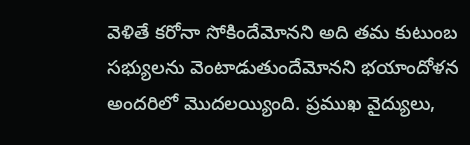వెళితే కరోనా సోకిందేమోనని అది తమ కుటుంబ సభ్యులను వెంటాడుతుందేమోనని భయాందోళన అందరిలో మొదలయ్యింది. ప్రముఖ వైద్యులు,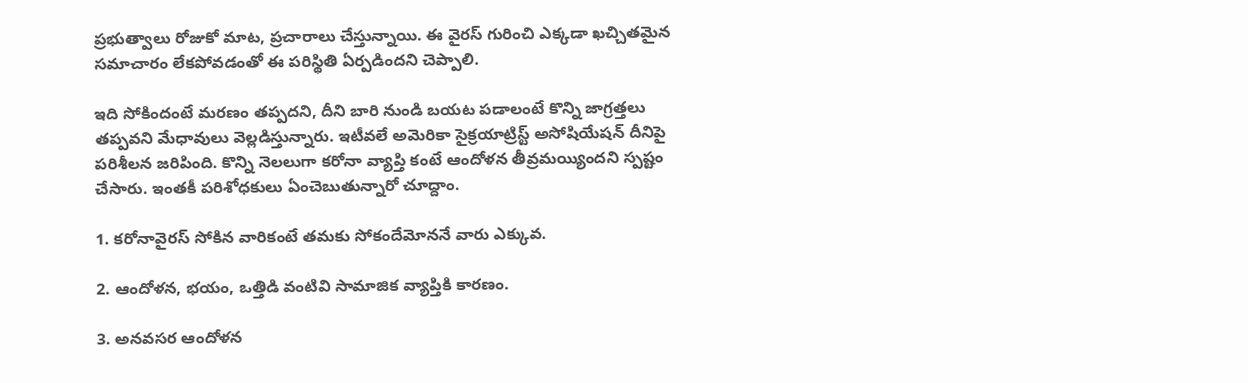ప్రభుత్వాలు రోజుకో మాట, ప్రచారాలు చేస్తున్నాయి. ఈ వైరస్ గురించి ఎక్కడా ఖచ్చితమైన సమాచారం లేకపోవడంతో ఈ పరిస్థితి ఏర్పడిందని చెప్పాలి.

ఇది సోకిందంటే మరణం తప్పదని, దీని బారి నుండి బయట పడాలంటే కొన్ని జాగ్రత్తలు తప్పవని మేధావులు వెల్లడిస్తున్నారు. ఇటీవలే అమెరికా సైక్రయాట్రిస్ట్ అసోషియేషన్ దీనిపై పరిశీలన జరిపింది. కొన్ని నెలలుగా కరోనా వ్యాప్తి కంటే ఆందోళన తీవ్రమయ్యిందని స్పష్టం చేసారు. ఇంతకీ పరిశోధకులు ఏంచెబుతున్నారో చూద్దాం.

1. కరోనావైరస్ సోకిన వారికంటే తమకు సోకందేమోననే వారు ఎక్కువ.

2. ఆందోళన, భయం, ఒత్తిడి వంటివి సామాజిక వ్యాప్తికి కారణం.

3. అనవసర ఆందోళన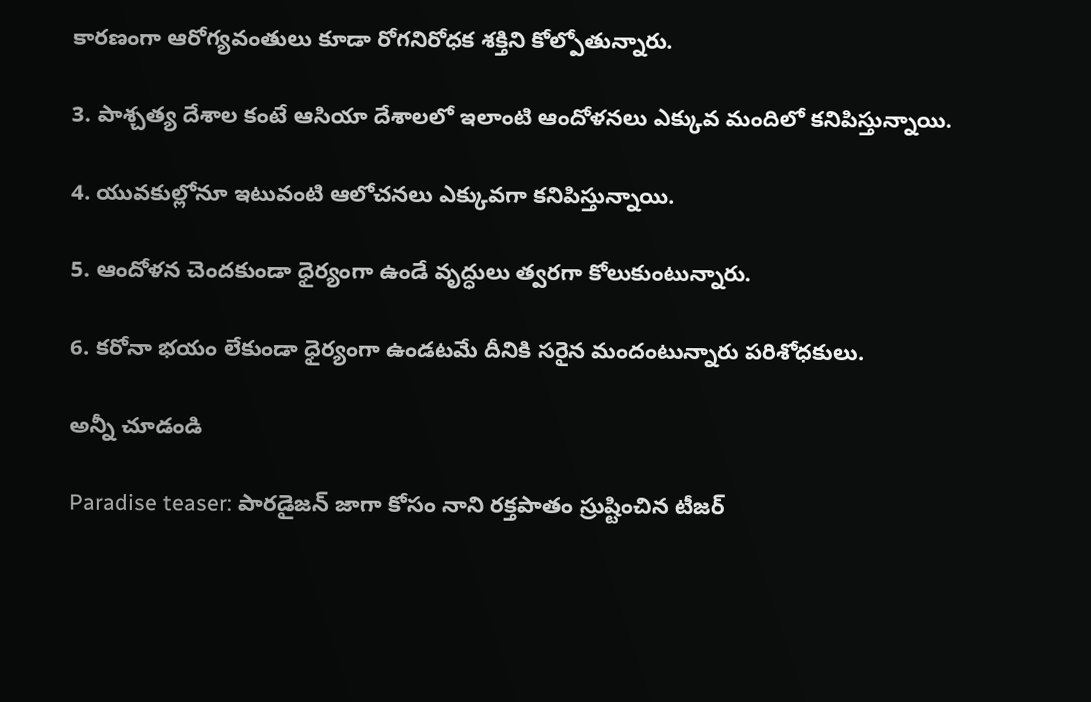కారణంగా ఆరోగ్యవంతులు కూడా రోగనిరోధక శక్తిని కోల్పోతున్నారు.

3. పాశ్చత్య దేశాల కంటే ఆసియా దేశాలలో ఇలాంటి ఆందోళనలు ఎక్కువ మందిలో కనిపిస్తున్నాయి.

4. యువకుల్లోనూ ఇటువంటి ఆలోచనలు ఎక్కువగా కనిపిస్తున్నాయి.

5. ఆందోళన చెందకుండా ధైర్యంగా ఉండే వృద్ధులు త్వరగా కోలుకుంటున్నారు.

6. కరోనా భయం లేకుండా ధైర్యంగా ఉండటమే దీనికి సరైన మందంటున్నారు పరిశోధకులు.

అన్నీ చూడండి

Paradise teaser: పారడైజన్ జాగా కోసం నాని రక్తపాతం స్రుష్టించిన టీజర్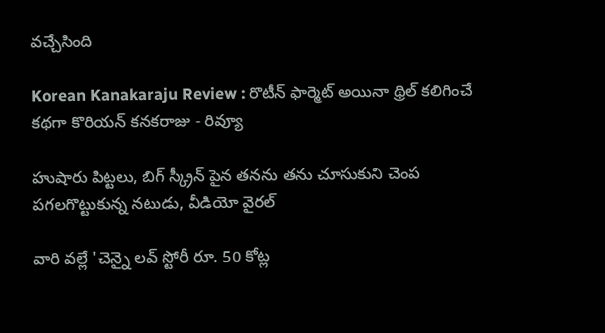వచ్చేసింది

Korean Kanakaraju Review : రొటీన్ ఫార్మెట్ అయినా థ్రిల్ కలిగించే కథగా కొరియన్ కనకరాజు - రివ్యూ

హుషారు పిట్టలు, బిగ్ స్క్రీన్ పైన తనను తను చూసుకుని చెంప పగలగొట్టుకున్న నటుడు, వీడియో వైరల్

వారి వల్లే 'చెన్నై లవ్ స్టోరీ రూ. 50 కోట్ల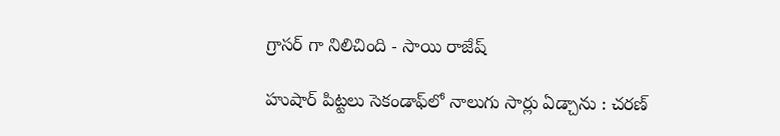గ్రాసర్ గా నిలిచింది - సాయి రాజేష్

హుషార్‌ పిట్టలు సెకండాఫ్‌లో నాలుగు సార్లు ఏడ్చాను : చరణ్‌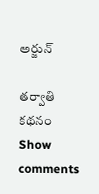అర్జున్‌

తర్వాతి కథనం
Show comments